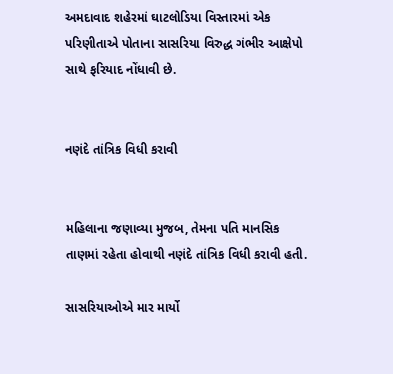અમદાવાદ શહેરમાં ઘાટલોડિયા વિસ્તારમાં એક પરિણીતાએ પોતાના સાસરિયા વિરુદ્ધ ગંભીર આક્ષેપો સાથે ફરિયાદ નોંધાવી છે.


નણંદે તાંત્રિક વિધી કરાવી


મહિલાના જણાવ્યા મુજબ, તેમના પતિ માનસિક તાણમાં રહેતા હોવાથી નણંદે તાંત્રિક વિધી કરાવી હતી.

સાસરિયાઓએ માર માર્યો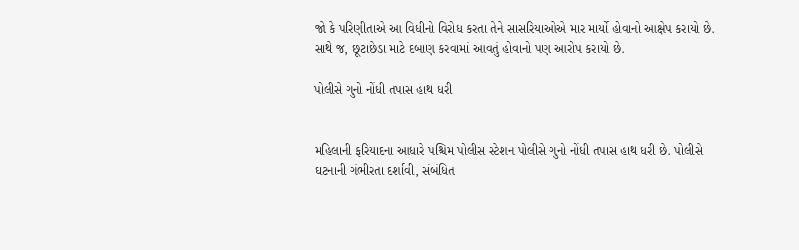જો કે પરિણીતાએ આ વિધીનો વિરોધ કરતા તેને સાસરિયાઓએ માર માર્યો હોવાનો આક્ષેપ કરાયો છે. સાથે જ, છૂટાછેડા માટે દબાણ કરવામાં આવતું હોવાનો પણ આરોપ કરાયો છે.

પોલીસે ગુનો નોંધી તપાસ હાથ ધરી


મહિલાની ફરિયાદના આધારે પશ્ચિમ પોલીસ સ્ટેશન પોલીસે ગુનો નોંધી તપાસ હાથ ધરી છે. પોલીસે ઘટનાની ગંભીરતા દર્શાવી, સંબંધિત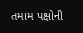તમામ પક્ષોની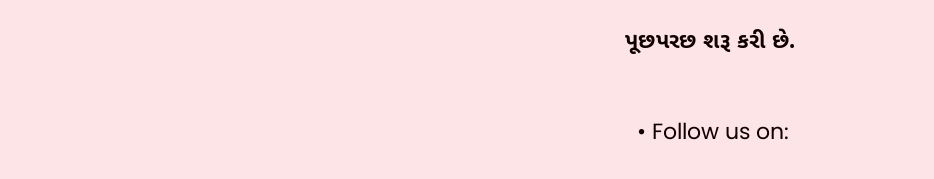પૂછપરછ શરૂ કરી છે.

  • Follow us on: